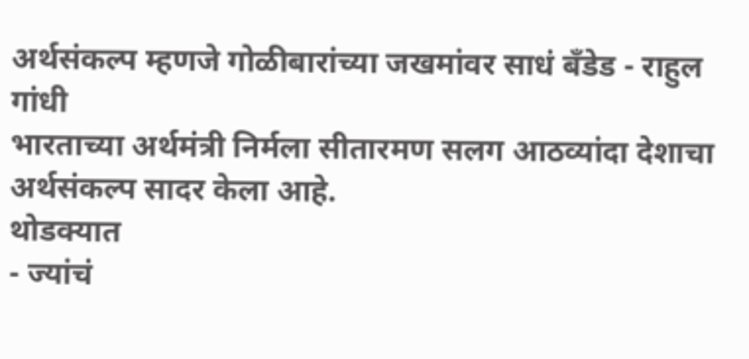अर्थसंकल्प म्हणजे गोळीबारांच्या जखमांवर साधं बँडेड - राहुल गांधी
भारताच्या अर्थमंत्री निर्मला सीतारमण सलग आठव्यांदा देशाचा अर्थसंकल्प सादर केला आहे.
थोडक्यात
- ज्यांचं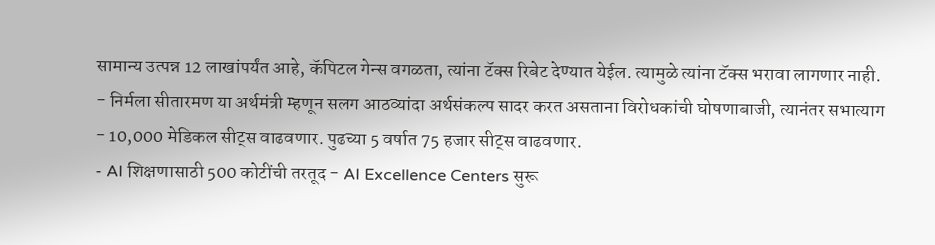सामान्य उत्पन्न 12 लाखांपर्यंत आहे, कॅपिटल गेन्स वगळता, त्यांना टॅक्स रिबेट देण्यात येईल. त्यामुळे त्यांना टॅक्स भरावा लागणार नाही.
- निर्मला सीतारमण या अर्थमंत्री म्हणून सलग आठव्यांदा अर्थसंकल्प सादर करत असताना विरोधकांची घोषणाबाजी, त्यानंतर सभात्याग
- 10,000 मेडिकल सीट्स वाढवणार. पुढच्या 5 वर्षात 75 हजार सीट्स वाढवणार.
- AI शिक्षणासाठी 500 कोटींची तरतूद - AI Excellence Centers सुरू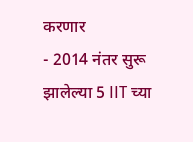करणार
- 2014 नंतर सुरू झालेल्या 5 IIT च्या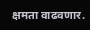क्षमता वाढवणार.